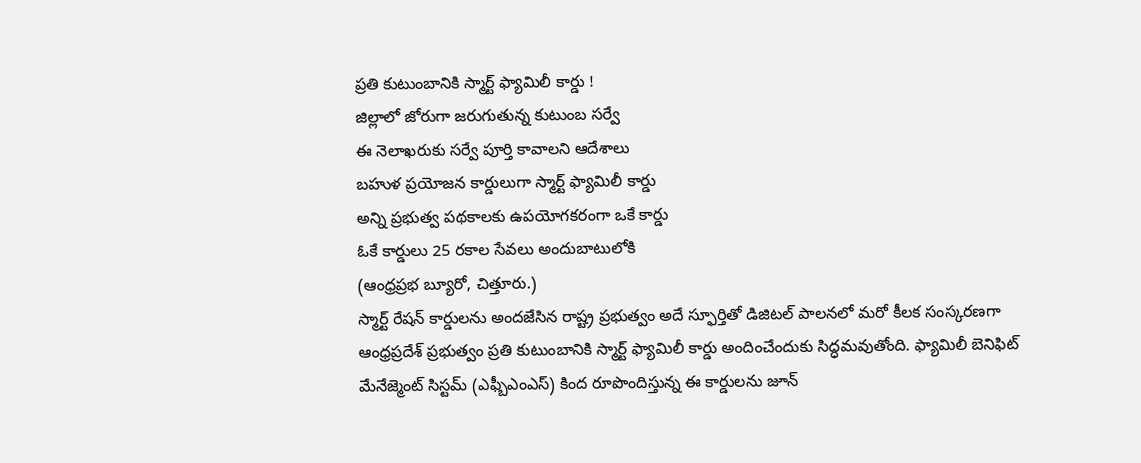ప్రతి కుటుంబానికి స్మార్ట్ ఫ్యామిలీ కార్డు !
జిల్లాలో జోరుగా జరుగుతున్న కుటుంబ సర్వే
ఈ నెలాఖరుకు సర్వే పూర్తి కావాలని ఆదేశాలు
బహుళ ప్రయోజన కార్డులుగా స్మార్ట్ ఫ్యామిలీ కార్డు
అన్ని ప్రభుత్వ పథకాలకు ఉపయోగకరంగా ఒకే కార్డు
ఓకే కార్డులు 25 రకాల సేవలు అందుబాటులోకి
(ఆంధ్రప్రభ బ్యూరో, చిత్తూరు.)
స్మార్ట్ రేషన్ కార్డులను అందజేసిన రాష్ట్ర ప్రభుత్వం అదే స్ఫూర్తితో డిజిటల్ పాలనలో మరో కీలక సంస్కరణగా ఆంధ్రప్రదేశ్ ప్రభుత్వం ప్రతి కుటుంబానికి స్మార్ట్ ఫ్యామిలీ కార్డు అందించేందుకు సిద్ధమవుతోంది. ఫ్యామిలీ బెనిఫిట్ మేనేజ్మెంట్ సిస్టమ్ (ఎఫ్బీఎంఎస్) కింద రూపొందిస్తున్న ఈ కార్డులను జూన్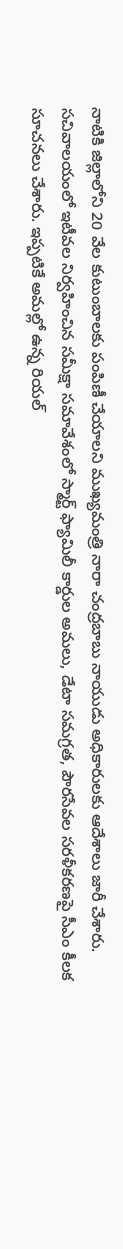నాటికి జిల్లాలోని 20 వేల కుటుంబాలకు పంపిణీ చేయాలని ముఖ్యమంత్రి నారా చంద్రబాబు నాయుడు అధికారులకు ఆదేశాలు జారీ చేశారు. సచివాలయంలో ఇటీవల నిర్వహించిన సమీక్షా సమావేశంలో స్మార్ట్ ఫ్యామిలీ కార్డుల అమలు, డేటా సమగ్రత, పౌరసేవల సరళీకరణపై సీఎం కీలక సూచనలు చేశారు. ఇప్పటికే అమల్లో ఉన్న రియల్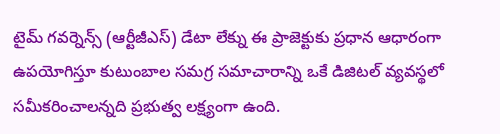టైమ్ గవర్నెన్స్ (ఆర్టీజీఎస్) డేటా లేక్ను ఈ ప్రాజెక్టుకు ప్రధాన ఆధారంగా ఉపయోగిస్తూ కుటుంబాల సమగ్ర సమాచారాన్ని ఒకే డిజిటల్ వ్యవస్థలో సమీకరించాలన్నది ప్రభుత్వ లక్ష్యంగా ఉంది.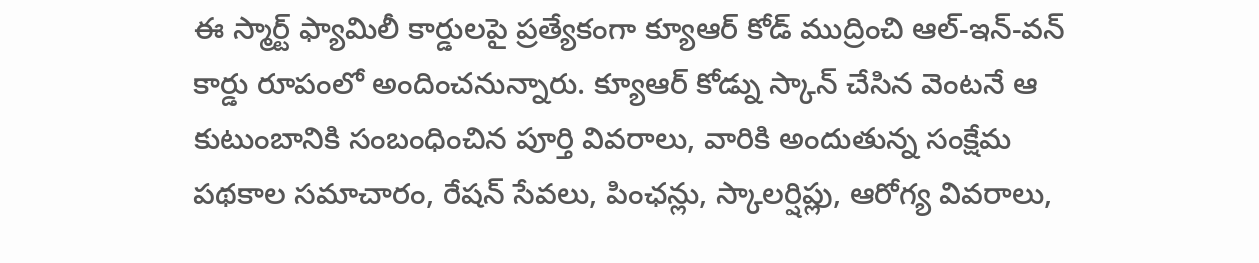ఈ స్మార్ట్ ఫ్యామిలీ కార్డులపై ప్రత్యేకంగా క్యూఆర్ కోడ్ ముద్రించి ఆల్-ఇన్-వన్ కార్డు రూపంలో అందించనున్నారు. క్యూఆర్ కోడ్ను స్కాన్ చేసిన వెంటనే ఆ కుటుంబానికి సంబంధించిన పూర్తి వివరాలు, వారికి అందుతున్న సంక్షేమ పథకాల సమాచారం, రేషన్ సేవలు, పింఛన్లు, స్కాలర్షిప్లు, ఆరోగ్య వివరాలు,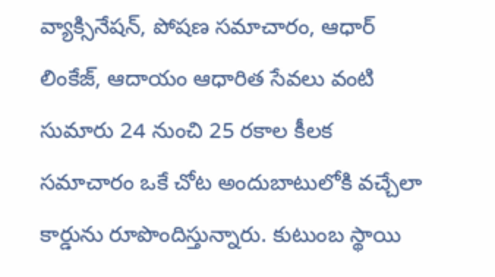వ్యాక్సినేషన్, పోషణ సమాచారం, ఆధార్ లింకేజ్, ఆదాయం ఆధారిత సేవలు వంటి సుమారు 24 నుంచి 25 రకాల కీలక సమాచారం ఒకే చోట అందుబాటులోకి వచ్చేలా కార్డును రూపొందిస్తున్నారు. కుటుంబ స్థాయి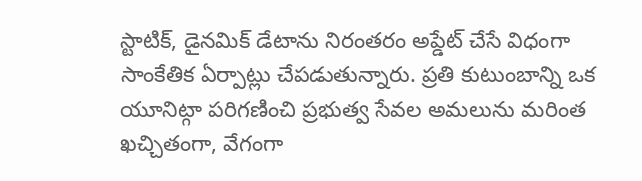స్టాటిక్, డైనమిక్ డేటాను నిరంతరం అప్డేట్ చేసే విధంగా సాంకేతిక ఏర్పాట్లు చేపడుతున్నారు. ప్రతి కుటుంబాన్ని ఒక యూనిట్గా పరిగణించి ప్రభుత్వ సేవల అమలును మరింత ఖచ్చితంగా, వేగంగా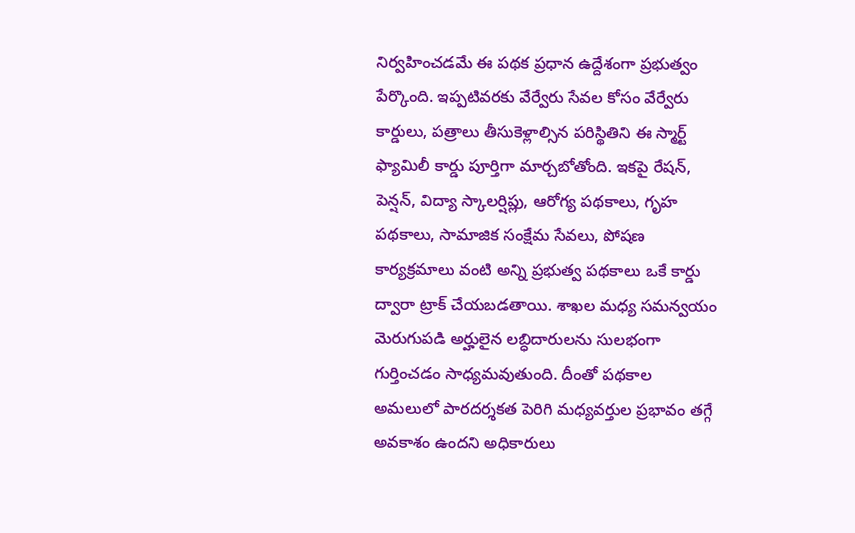నిర్వహించడమే ఈ పథక ప్రధాన ఉద్దేశంగా ప్రభుత్వం పేర్కొంది. ఇప్పటివరకు వేర్వేరు సేవల కోసం వేర్వేరు కార్డులు, పత్రాలు తీసుకెళ్లాల్సిన పరిస్థితిని ఈ స్మార్ట్ ఫ్యామిలీ కార్డు పూర్తిగా మార్చబోతోంది. ఇకపై రేషన్, పెన్షన్, విద్యా స్కాలర్షిప్లు, ఆరోగ్య పథకాలు, గృహ పథకాలు, సామాజిక సంక్షేమ సేవలు, పోషణ కార్యక్రమాలు వంటి అన్ని ప్రభుత్వ పథకాలు ఒకే కార్డు ద్వారా ట్రాక్ చేయబడతాయి. శాఖల మధ్య సమన్వయం మెరుగుపడి అర్హులైన లబ్ధిదారులను సులభంగా గుర్తించడం సాధ్యమవుతుంది. దీంతో పథకాల అమలులో పారదర్శకత పెరిగి మధ్యవర్తుల ప్రభావం తగ్గే అవకాశం ఉందని అధికారులు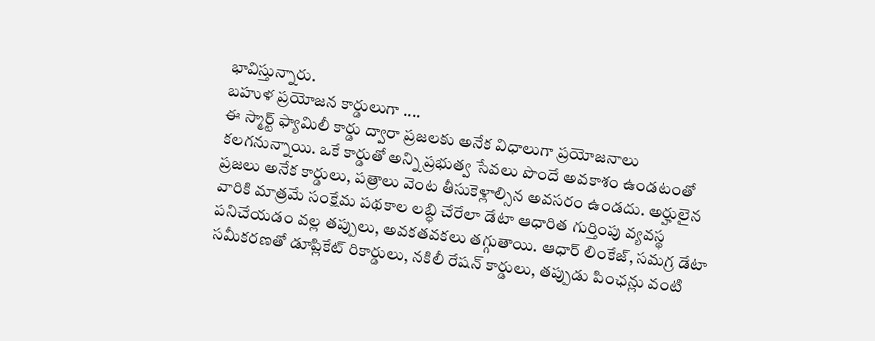భావిస్తున్నారు.
బహుళ ప్రయోజన కార్డులుగా ....
ఈ స్మార్ట్ ఫ్యామిలీ కార్డు ద్వారా ప్రజలకు అనేక విధాలుగా ప్రయోజనాలు కలగనున్నాయి. ఒకే కార్డుతో అన్ని ప్రభుత్వ సేవలు పొందే అవకాశం ఉండటంతో ప్రజలు అనేక కార్డులు, పత్రాలు వెంట తీసుకెళ్లాల్సిన అవసరం ఉండదు. అర్హులైన వారికి మాత్రమే సంక్షేమ పథకాల లబ్ధి చేరేలా డేటా ఆధారిత గుర్తింపు వ్యవస్థ పనిచేయడం వల్ల తప్పులు, అవకతవకలు తగ్గుతాయి. ఆధార్ లింకేజ్, సమగ్ర డేటా సమీకరణతో డూప్లికేట్ రికార్డులు, నకిలీ రేషన్ కార్డులు, తప్పుడు పింఛన్లు వంటి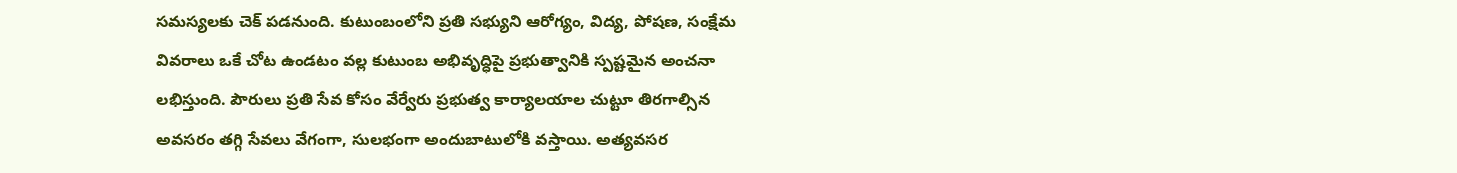సమస్యలకు చెక్ పడనుంది. కుటుంబంలోని ప్రతి సభ్యుని ఆరోగ్యం, విద్య, పోషణ, సంక్షేమ వివరాలు ఒకే చోట ఉండటం వల్ల కుటుంబ అభివృద్ధిపై ప్రభుత్వానికి స్పష్టమైన అంచనా లభిస్తుంది. పౌరులు ప్రతి సేవ కోసం వేర్వేరు ప్రభుత్వ కార్యాలయాల చుట్టూ తిరగాల్సిన అవసరం తగ్గి సేవలు వేగంగా, సులభంగా అందుబాటులోకి వస్తాయి. అత్యవసర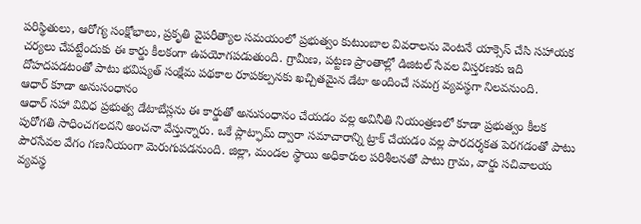పరిస్థితులు, ఆరోగ్య సంక్షోభాలు, ప్రకృతి వైపరీత్యాల సమయంలో ప్రభుత్వం కుటుంబాల వివరాలను వెంటనే యాక్సెస్ చేసి సహాయక చర్యలు చేపట్టేందుకు ఈ కార్డు కీలకంగా ఉపయోగపడుతుంది. గ్రామీణ, పట్టణ ప్రాంతాల్లో డిజిటల్ సేవల విస్తరణకు ఇది దోహదపడటంతో పాటు భవిష్యత్ సంక్షేమ పథకాల రూపకల్పనకు ఖచ్చితమైన డేటా అందించే సమగ్ర వ్యవస్థగా నిలవనుంది.
ఆధార్ కూడా అనుసంధానం
ఆధార్ సహా వివిధ ప్రభుత్వ డేటాబేస్లను ఈ కార్డుతో అనుసంధానం చేయడం వల్ల అవినీతి నియంత్రణలో కూడా ప్రభుత్వం కీలక పురోగతి సాధించగలదని అంచనా వేస్తున్నారు. ఒకే ప్లాట్ఫామ్ ద్వారా సమాచారాన్ని ట్రాక్ చేయడం వల్ల పారదర్శకత పెరగడంతో పాటు పౌరసేవల వేగం గణనీయంగా మెరుగుపడనుంది. జిల్లా, మండల స్థాయి అధికారుల పరిశీలనతో పాటు గ్రామ, వార్డు సచివాలయ వ్యవస్థ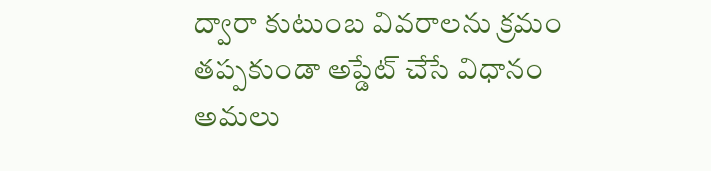ద్వారా కుటుంబ వివరాలను క్రమం తప్పకుండా అప్డేట్ చేసే విధానం అమలు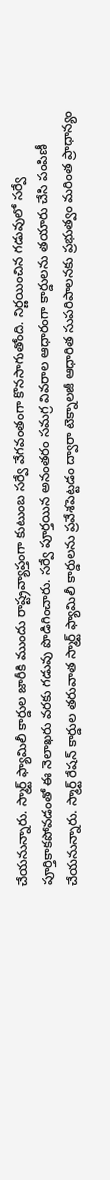చేయనున్నారు. స్మార్ట్ ఫ్యామిలీ కార్డుల జారీకి ముందు రాష్ట్రవ్యాప్తంగా కుటుంబ సర్వే వేగవంతంగా కొనసాగుతోంది. నిర్ణయించిన గడువులో సర్వే పూర్తికాకపోవడంతో ఈ నెలాఖరు వరకు గడువు పొడిగించారు. సర్వే పూర్తయిన అనంతరం సమగ్ర వివరాల ఆధారంగా కార్డులను తయారు చేసి పంపిణీ చేయనున్నారు. స్మార్ట్ రేషన్ కార్డుల తరువాత స్మార్ట్ ఫ్యామిలీ కార్డులను ప్రవేశపెట్టడం ద్వారా టెక్నాలజీ ఆధారిత సుపరిపాలనకు ప్రభుత్వం మరింత ప్రాధాన్యం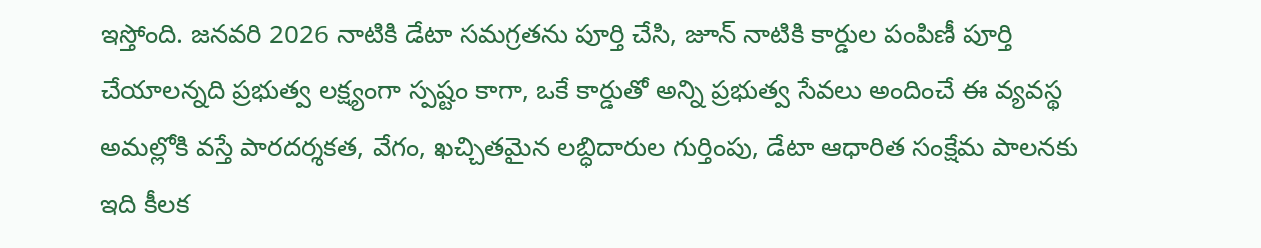ఇస్తోంది. జనవరి 2026 నాటికి డేటా సమగ్రతను పూర్తి చేసి, జూన్ నాటికి కార్డుల పంపిణీ పూర్తి చేయాలన్నది ప్రభుత్వ లక్ష్యంగా స్పష్టం కాగా, ఒకే కార్డుతో అన్ని ప్రభుత్వ సేవలు అందించే ఈ వ్యవస్థ అమల్లోకి వస్తే పారదర్శకత, వేగం, ఖచ్చితమైన లబ్ధిదారుల గుర్తింపు, డేటా ఆధారిత సంక్షేమ పాలనకు ఇది కీలక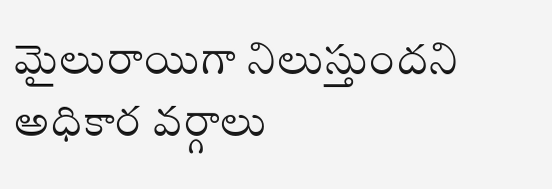మైలురాయిగా నిలుస్తుందని అధికార వర్గాలు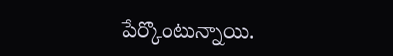పేర్కొంటున్నాయి.